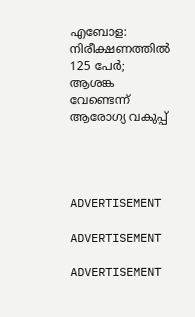എബോള: നിരീക്ഷണത്തില്‍ 125 പേര്‍; ആശങ്ക വേണ്ടെന്ന് ആരോഗ്യ വകുപ്പ്




ADVERTISEMENT

ADVERTISEMENT

ADVERTISEMENT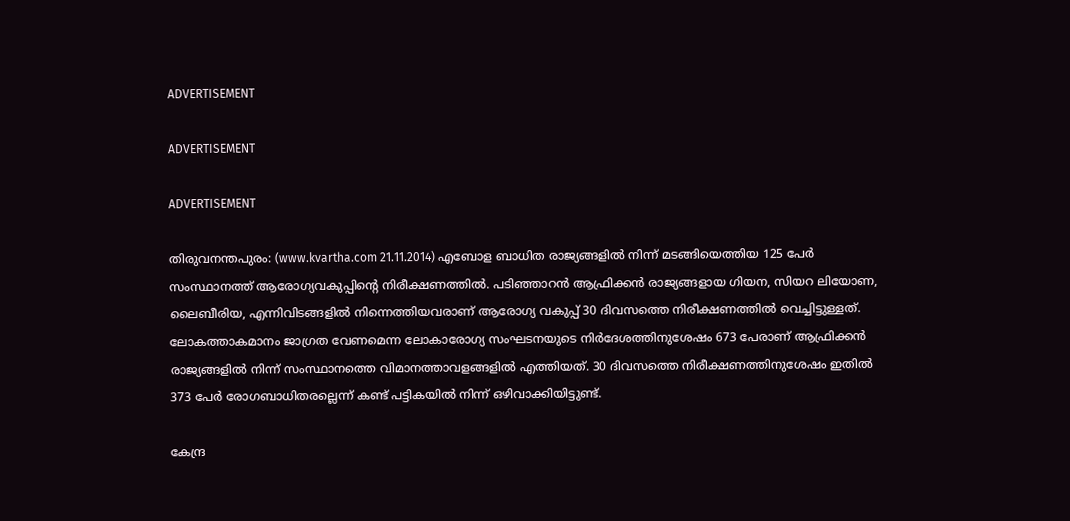ADVERTISEMENT

ADVERTISEMENT

ADVERTISEMENT

തിരുവനന്തപുരം: (www.kvartha.com 21.11.2014) എബോള ബാധിത രാജ്യങ്ങളില്‍ നിന്ന് മടങ്ങിയെത്തിയ 125 പേര്‍ സംസ്ഥാനത്ത് ആരോഗ്യവകുപ്പിന്റെ നിരീക്ഷണത്തില്‍. പടിഞ്ഞാറന്‍ ആഫ്രിക്കന്‍ രാജ്യങ്ങളായ ഗിയന, സിയറ ലിയോണ, ലൈബീരിയ, എന്നിവിടങ്ങളില്‍ നിന്നെത്തിയവരാണ് ആരോഗ്യ വകുപ്പ് 30 ദിവസത്തെ നിരീക്ഷണത്തില്‍ വെച്ചിട്ടുള്ളത്. ലോകത്താകമാനം ജാഗ്രത വേണമെന്ന ലോകാരോഗ്യ സംഘടനയുടെ നിര്‍ദേശത്തിനുശേഷം 673 പേരാണ് ആഫ്രിക്കന്‍ രാജ്യങ്ങളില്‍ നിന്ന് സംസ്ഥാനത്തെ വിമാനത്താവളങ്ങളില്‍ എത്തിയത്. 30 ദിവസത്തെ നിരീക്ഷണത്തിനുശേഷം ഇതില്‍ 373 പേര്‍ രോഗബാധിതരല്ലെന്ന് കണ്ട് പട്ടികയില്‍ നിന്ന് ഒഴിവാക്കിയിട്ടുണ്ട്.

കേന്ദ്ര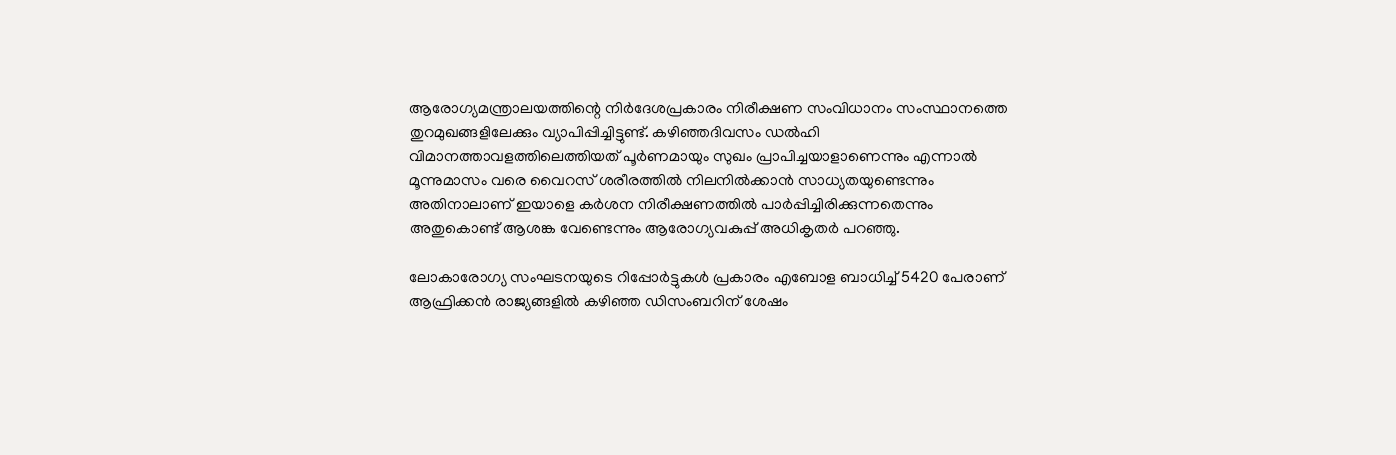ആരോഗ്യമന്ത്രാലയത്തിന്റെ നിര്‍ദേശപ്രകാരം നിരീക്ഷണ സംവിധാനം സംസ്ഥാനത്തെ തുറമുഖങ്ങളിലേക്കും വ്യാപിപ്പിച്ചിട്ടുണ്ട്. കഴിഞ്ഞദിവസം ഡല്‍ഹി വിമാനത്താവളത്തിലെത്തിയത് പൂര്‍ണമായും സുഖം പ്രാപിച്ചയാളാണെന്നും എന്നാല്‍ മൂന്നുമാസം വരെ വൈറസ് ശരീരത്തില്‍ നിലനില്‍ക്കാന്‍ സാധ്യതയുണ്ടെന്നും അതിനാലാണ് ഇയാളെ കര്‍ശന നിരീക്ഷണത്തില്‍ പാര്‍പ്പിച്ചിരിക്കുന്നതെന്നും അതുകൊണ്ട് ആശങ്ക വേണ്ടെന്നും ആരോഗ്യവകുപ്പ് അധികൃതര്‍ പറഞ്ഞു.

ലോകാരോഗ്യ സംഘടനയുടെ റിപ്പോര്‍ട്ടുകള്‍ പ്രകാരം എബോള ബാധിച്ച് 5420 പേരാണ് ആഫ്രിക്കന്‍ രാജ്യങ്ങളില്‍ കഴിഞ്ഞ ഡിസംബറിന് ശേഷം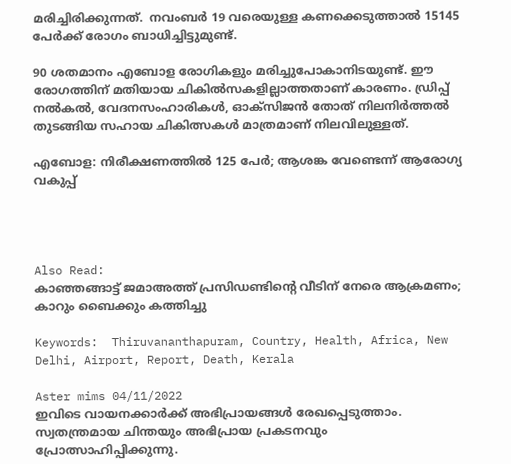മരിച്ചിരിക്കുന്നത്.  നവംബര്‍ 19 വരെയുള്ള കണക്കെടുത്താല്‍ 15145 പേര്‍ക്ക് രോഗം ബാധിച്ചിട്ടുമുണ്ട്.

90 ശതമാനം എബോള രോഗികളും മരിച്ചുപോകാനിടയുണ്ട്. ഈ രോഗത്തിന് മതിയായ ചികില്‍സകളില്ലാത്തതാണ് കാരണം. ഡ്രിപ്പ് നല്‍കല്‍, വേദനസംഹാരികള്‍, ഓക്‌സിജന്‍ തോത് നിലനിര്‍ത്തല്‍  തുടങ്ങിയ സഹായ ചികിത്സകള്‍ മാത്രമാണ് നിലവിലുള്ളത്.

എബോള: നിരീക്ഷണത്തില്‍ 125 പേര്‍; ആശങ്ക വേണ്ടെന്ന് ആരോഗ്യ വകുപ്പ്




Also Read:
കാഞ്ഞങ്ങാട്ട് ജമാഅത്ത് പ്രസിഡണ്ടിന്റെ വീടിന് നേരെ ആക്രമണം; കാറും ബൈക്കും കത്തിച്ചു

Keywords:  Thiruvananthapuram, Country, Health, Africa, New Delhi, Airport, Report, Death, Kerala

Aster mims 04/11/2022
ഇവിടെ വായനക്കാർക്ക് അഭിപ്രായങ്ങൾ രേഖപ്പെടുത്താം. സ്വതന്ത്രമായ ചിന്തയും അഭിപ്രായ പ്രകടനവും പ്രോത്സാഹിപ്പിക്കുന്നു.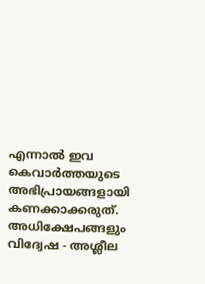എന്നാൽ ഇവ കെവാർത്തയുടെ അഭിപ്രായങ്ങളായി കണക്കാക്കരുത്. അധിക്ഷേപങ്ങളും വിദ്വേഷ - അശ്ലീല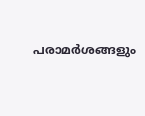പരാമർശങ്ങളും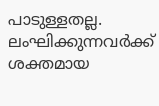പാടുള്ളതല്ല. ലംഘിക്കുന്നവർക്ക് ശക്തമായ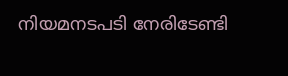നിയമനടപടി നേരിടേണ്ടി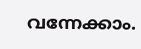വന്നേക്കാം.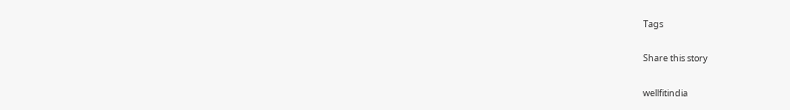Tags

Share this story

wellfitindia